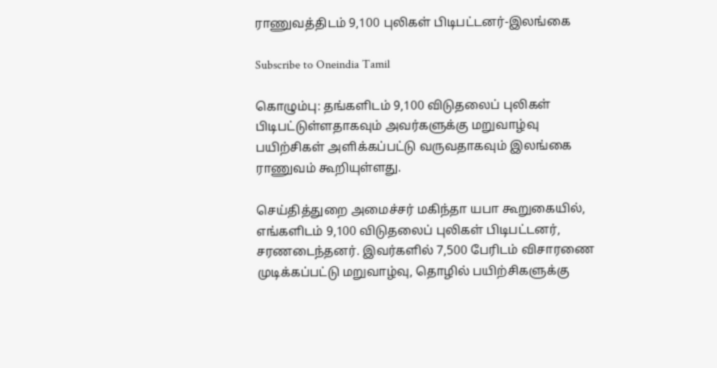ராணுவத்திடம் 9,100 புலிகள் பிடிபட்டனர்-இலங்கை

Subscribe to Oneindia Tamil

கொழும்பு: தங்களிடம் 9,100 விடுதலைப் புலிகள் பிடிபட்டுள்ளதாகவும் அவர்களுக்கு மறுவாழ்வு பயிற்சிகள் அளிக்கப்பட்டு வருவதாகவும் இலங்கை ராணுவம் கூறியுள்ளது.

செய்தித்துறை அமைச்சர் மகிந்தா யபா கூறுகையில், எங்களிடம் 9,100 விடுதலைப் புலிகள் பிடிபட்டனர், சரணடைந்தனர். இவர்களில் 7,500 பேரிடம் விசாரணை முடிக்கப்பட்டு மறுவாழ்வு, தொழில் பயிற்சிகளுக்கு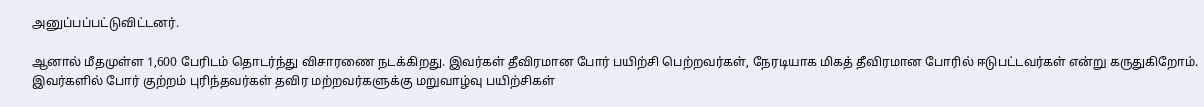அனுப்பப்பட்டுவிட்டனர்.

ஆனால் மீதமுள்ள 1,600 பேரிடம் தொடர்ந்து விசாரணை நடக்கிறது. இவர்கள் தீவிரமான போர் பயிற்சி பெற்றவர்கள், நேரடியாக மிகத் தீவிரமான போரில் ஈடுபட்டவர்கள் என்று கருதுகிறோம். இவர்களில் போர் குற்றம் புரிந்தவர்கள் தவிர மற்றவர்களுக்கு மறுவாழ்வு பயிற்சிகள்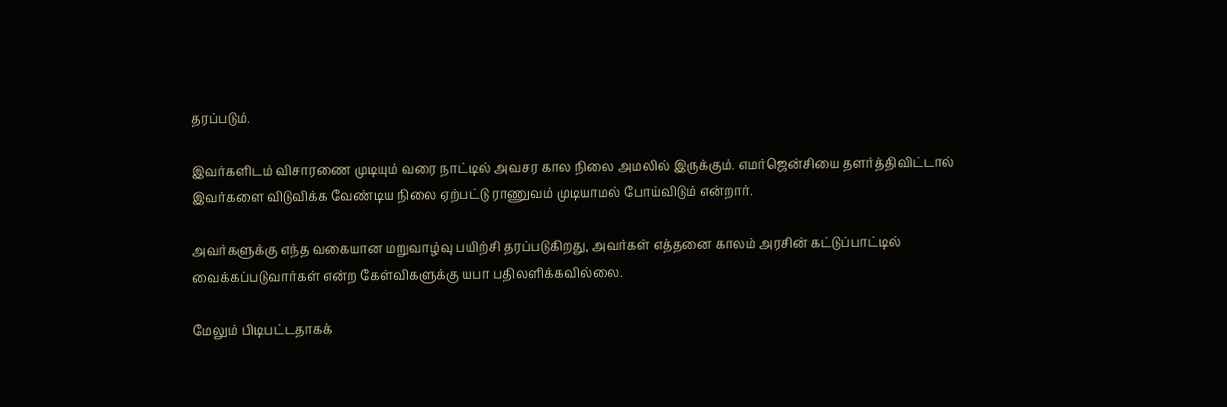தரப்படும்.

இவர்களிடம் விசாரணை முடியும் வரை நாட்டில் அவசர கால நிலை அமலில் இருக்கும். எமர்ஜென்சியை தளர்த்திவிட்டால் இவர்களை விடுவிக்க வேண்டிய நிலை ஏற்பட்டு ராணுவம் முடியாமல் போய்விடும் என்றார்.

அவர்களுக்கு எந்த வகையான மறுவாழ்வு பயிற்சி தரப்படுகிறது, அவர்கள் எத்தனை காலம் அரசின் கட்டுப்பாட்டில் வைக்கப்படுவார்கள் என்ற கேள்விகளுக்கு யபா பதிலளிக்கவில்லை.

மேலும் பிடிபட்டதாகக்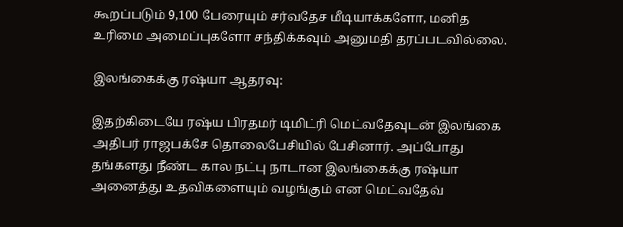கூறப்படும் 9,100 பேரையும் சர்வதேச மீடியாக்களோ, மனித உரிமை அமைப்புகளோ சந்திக்கவும் அனுமதி தரப்படவில்லை.

இலங்கைக்கு ரஷ்யா ஆதரவு:

இதற்கிடையே ரஷ்ய பிரதமர் டிமிட்ரி மெட்வதேவுடன் இலங்கை அதிபர் ராஜபக்சே தொலைபேசியில் பேசினார். அப்போது தங்களது நீண்ட கால நட்பு நாடான இலங்கைக்கு ரஷ்யா அனைத்து உதவிகளையும் வழங்கும் என மெட்வதேவ்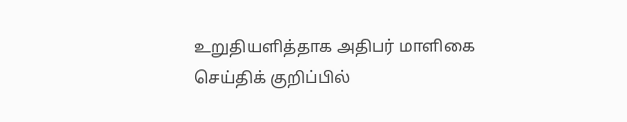உறுதியளித்தாக அதிபர் மாளிகை செய்திக் குறிப்பில்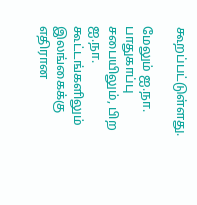கூறப்பட்டுள்ளது.

மேலும் ஐ.நா. பாதுகாப்பு சபையிலும், பிற ஐ.நா. கூட்டங்களிலும் இலங்கைக்கு எதிரான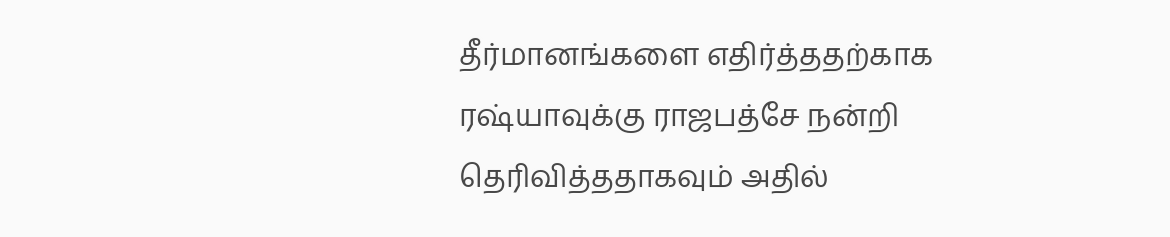தீர்மானங்களை எதிர்த்ததற்காக ரஷ்யாவுக்கு ராஜபத்சே நன்றி தெரிவித்ததாகவும் அதில்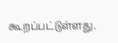கூறப்பட்டுள்ளது.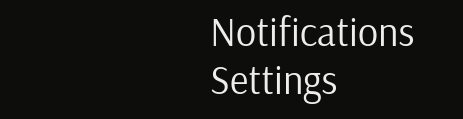Notifications
Settings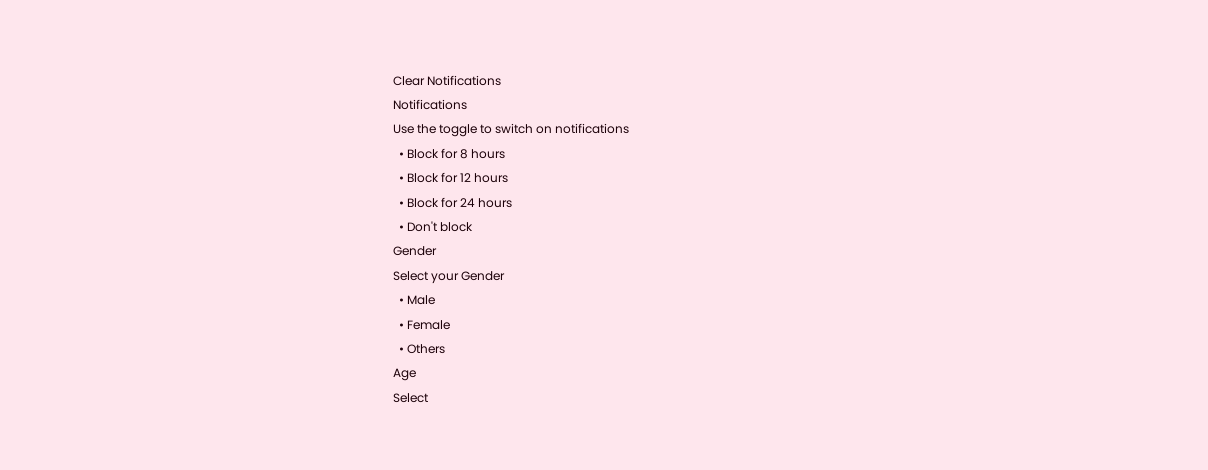Clear Notifications
Notifications
Use the toggle to switch on notifications
  • Block for 8 hours
  • Block for 12 hours
  • Block for 24 hours
  • Don't block
Gender
Select your Gender
  • Male
  • Female
  • Others
Age
Select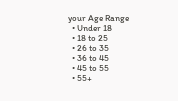your Age Range
  • Under 18
  • 18 to 25
  • 26 to 35
  • 36 to 45
  • 45 to 55
  • 55+